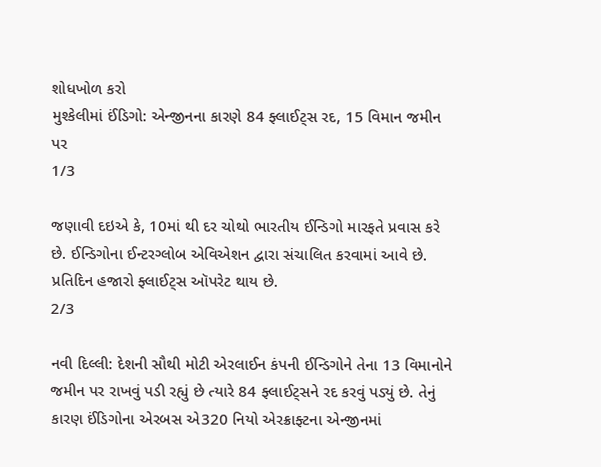શોધખોળ કરો
મુશ્કેલીમાં ઈંડિગો: એન્જીનના કારણે 84 ફ્લાઈટ્સ રદ, 15 વિમાન જમીન પર
1/3

જણાવી દઇએ કે, 10માં થી દર ચોથો ભારતીય ઈન્ડિગો મારફતે પ્રવાસ કરે છે. ઈન્ડિગોના ઈન્ટરગ્લોબ એવિએશન દ્વારા સંચાલિત કરવામાં આવે છે. પ્રતિદિન હજારો ફ્લાઈટ્સ ઑપરેટ થાય છે.
2/3

નવી દિલ્લી: દેશની સૌથી મોટી એરલાઈન કંપની ઈન્ડિગોને તેના 13 વિમાનોને જમીન પર રાખવું પડી રહ્યું છે ત્યારે 84 ફ્લાઈટ્સને રદ કરવું પડ્યું છે. તેનું કારણ ઈંડિગોના એરબસ એ320 નિયો એરક્રાફ્ટના એન્જીનમાં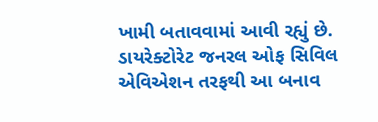ખામી બતાવવામાં આવી રહ્યું છે. ડાયરેક્ટોરેટ જનરલ ઓફ સિવિલ એવિએશન તરફથી આ બનાવ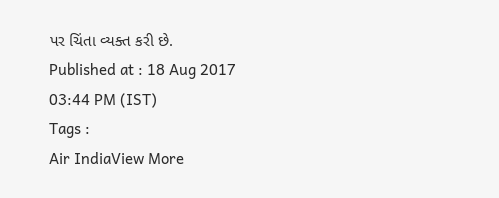પર ચિંતા વ્યક્ત કરી છે.
Published at : 18 Aug 2017 03:44 PM (IST)
Tags :
Air IndiaView More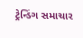ટ્રેન્ડિંગ સમાચાર